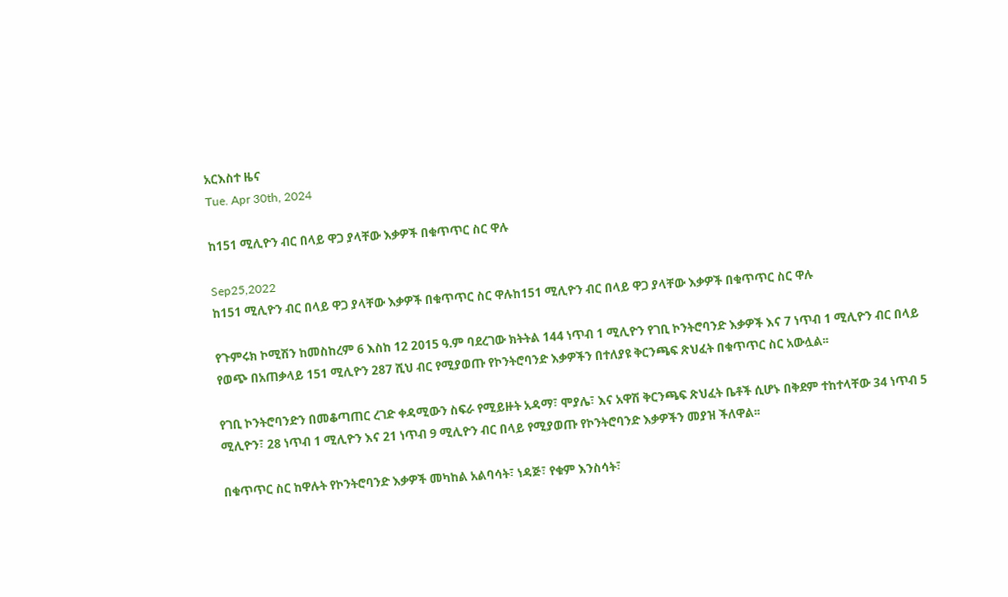አርእስተ ዜና
Tue. Apr 30th, 2024

ከ151 ሚሊዮን ብር በላይ ዋጋ ያላቸው እቃዎች በቁጥጥር ስር ዋሉ

Sep25,2022
ከ151 ሚሊዮን ብር በላይ ዋጋ ያላቸው እቃዎች በቁጥጥር ስር ዋሉከ151 ሚሊዮን ብር በላይ ዋጋ ያላቸው እቃዎች በቁጥጥር ስር ዋሉ

የጉምሩክ ኮሚሽን ከመስከረም 6 እስከ 12 2015 ዓ.ም ባደረገው ክትትል 144 ነጥብ 1 ሚሊዮን የገቢ ኮንትሮባንድ እቃዎች እና 7 ነጥብ 1 ሚሊዮን ብር በላይ የወጭ በአጠቃላይ 151 ሚሊዮን 287 ሺህ ብር የሚያወጡ የኮንትሮባንድ እቃዎችን በተለያዩ ቅርንጫፍ ጽህፈት በቁጥጥር ስር አውሏል፡፡

የገቢ ኮንትሮባንድን በመቆጣጠር ረገድ ቀዳሚውን ስፍራ የሚይዙት አዳማ፣ ሞያሌ፣ እና አዋሽ ቅርንጫፍ ጽህፈት ቤቶች ሲሆኑ በቅደም ተከተላቸው 34 ነጥብ 5 ሚሊዮን፣ 28 ነጥብ 1 ሚሊዮን እና 21 ነጥብ 9 ሚሊዮን ብር በላይ የሚያወጡ የኮንትሮባንድ እቃዎችን መያዝ ችለዋል፡፡

በቁጥጥር ስር ከዋሉት የኮንትሮባንድ እቃዎች መካከል አልባሳት፣ ነዳጅ፣ የቁም እንስሳት፣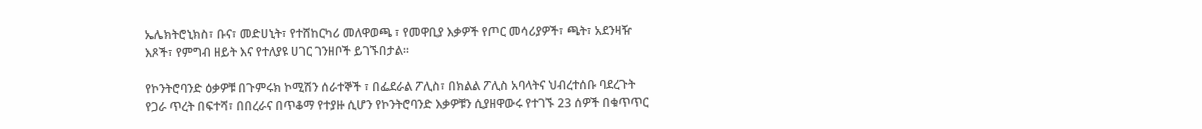ኤሌክትሮኒክስ፣ ቡና፣ መድሀኒት፣ የተሸከርካሪ መለዋወጫ ፣ የመዋቢያ እቃዎች የጦር መሳሪያዎች፣ ጫት፣ አደንዛዥ እጾች፣ የምግብ ዘይት እና የተለያዩ ሀገር ገንዘቦች ይገኙበታል፡፡

የኮንትሮባንድ ዕቃዎቹ በጉምሩክ ኮሚሽን ሰራተኞች ፣ በፌደራል ፖሊስ፣ በክልል ፖሊስ አባላትና ህብረተሰቡ ባደረጉት የጋራ ጥረት በፍተሻ፣ በበረራና በጥቆማ የተያዙ ሲሆን የኮንትሮባንድ እቃዎቹን ሲያዘዋውሩ የተገኙ 23 ሰዎች በቁጥጥር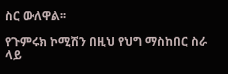ስር ውለዋል፡፡

የጉምሩክ ኮሚሽን በዚህ የህግ ማስከበር ስራ ላይ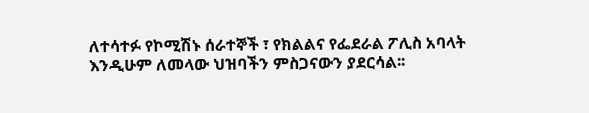ለተሳተፉ የኮሚሽኑ ሰራተኞች ፣ የክልልና የፌደራል ፖሊስ አባላት እንዲሁም ለመላው ህዝባችን ምስጋናውን ያደርሳል፡፡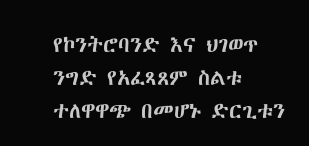የኮንትሮባንድ እና ህገወጥ ንግድ የአፈጻጸም ስልቱ ተለዋዋጭ በመሆኑ ድርጊቱን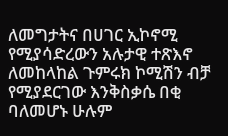ለመግታትና በሀገር ኢኮኖሚ የሚያሳድረውን አሉታዊ ተጽእኖ ለመከላከል ጉምሩክ ኮሚሽን ብቻ የሚያደርገው እንቅስቃሴ በቂ ባለመሆኑ ሁሉም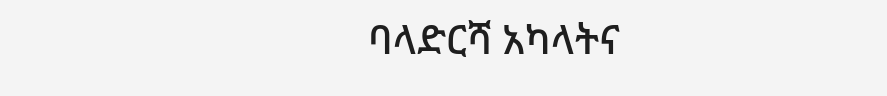ባላድርሻ አካላትና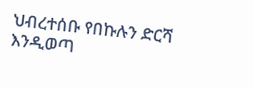ህብረተሰቡ የበኩሉን ድርሻ እንዲወጣ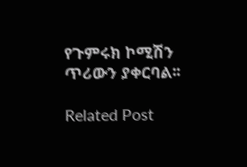የጉምሩክ ኮሚሽን ጥሪውን ያቀርባል፡፡

Related Post